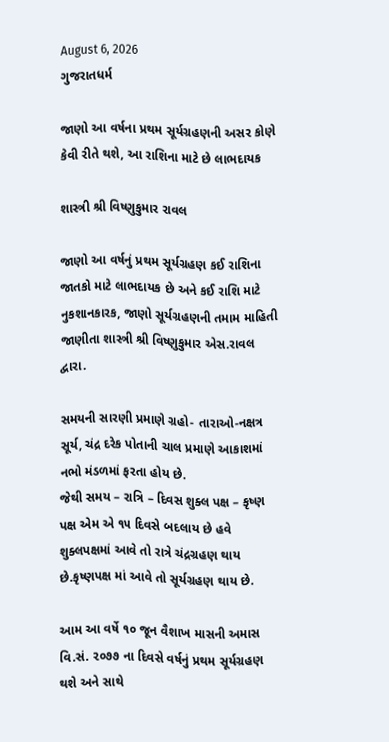August 6, 2026
ગુજરાતધર્મ

જાણો આ વર્ષના પ્રથમ સૂર્યગ્રહણની અસર કોણે કેવી રીતે થશે, આ રાશિના માટે છે લાભદાયક

શાસ્ત્રી શ્રી વિષ્ણુકુમાર રાવલ

જાણો આ વર્ષનું પ્રથમ સૂર્યગ્રહણ કઈ રાશિના જાતકો માટે લાભદાયક છે અને કઈ રાશિ માટે નુકશાનકારક, જાણો સૂર્યગ્રહણની તમામ માહિતી જાણીતા શાસ્ત્રી શ્રી વિષ્ણુકુમાર એસ.રાવલ દ્વારા.

સમયની સારણી પ્રમાણે ગ્રહો- તારાઓ-નક્ષત્ર સૂર્ય, ચંદ્ર દરેક પોતાની ચાલ પ્રમાણે આકાશમાં નભો મંડળમાં ફરતા હોય છે.
જેથી સમય – રાત્રિ – દિવસ શુક્લ પક્ષ – કૃષ્ણ પક્ષ એમ એ ૧૫ દિવસે બદલાય છે હવે શુક્લપક્ષમાં આવે તો રાત્રે ચંદ્રગ્રહણ થાય છે.કૃષ્ણપક્ષ માં આવે તો સૂર્યગ્રહણ થાય છે.

આમ આ વર્ષે ૧૦ જૂન વૈશાખ માસની અમાસ વિ.સં. ૨૦૭૭ ના દિવસે વર્ષનું પ્રથમ સૂર્યગ્રહણ થશે અને સાથે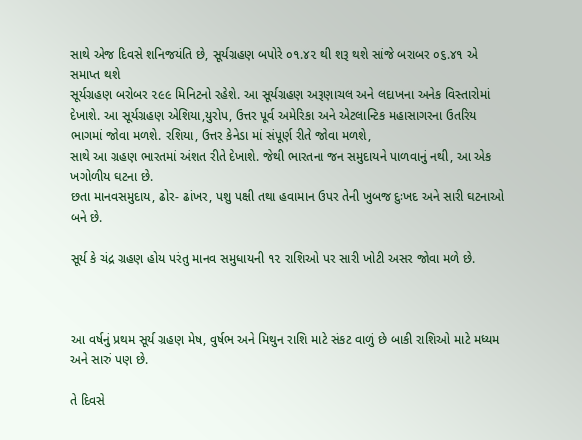સાથે એજ દિવસે શનિજયંતિ છે, સૂર્યગ્રહણ બપોરે ૦૧.૪૨ થી શરૂ થશે સાંજે બરાબર ૦૬.૪૧ એ સમાપ્ત થશે
સૂર્યગ્રહણ બરોબર ૨૯૯ મિનિટનો રહેશે. આ સૂર્યગ્રહણ અરૂણાચલ અને લદાખના અનેક વિસ્તારોમાં દેખાશે. આ સૂર્યગ્રહણ એશિયા,યુરોપ, ઉત્તર પૂર્વ અમેરિકા અને એટલાન્ટિક મહાસાગરના ઉતરિય ભાગમાં જોવા મળશે. રશિયા, ઉત્તર કેનેડા માં સંપૂર્ણ રીતે જોવા મળશે,
સાથે આ ગ્રહણ ભારતમાં અંશત રીતે દેખાશે. જેથી ભારતના જન સમુદાયને પાળવાનું નથી, આ એક ખગોળીય ઘટના છે.
છતા માનવસમુદાય, ઢોર- ઢાંખર, પશુ પક્ષી તથા હવામાન ઉપર તેની ખુબજ દુઃખદ અને સારી ઘટનાઓ બને છે.

સૂર્ય કે ચંદ્ર ગ્રહણ હોય પરંતુ માનવ સમુધાયની ૧૨ રાશિઓ પર સારી ખોટી અસર જોવા મળે છે.



આ વર્ષનું પ્રથમ સૂર્ય ગ્રહણ મેષ, વુર્ષભ અને મિથુન રાશિ માટે સંકટ વાળું છે બાકી રાશિઓ માટે મધ્યમ અને સારું પણ છે.

તે દિવસે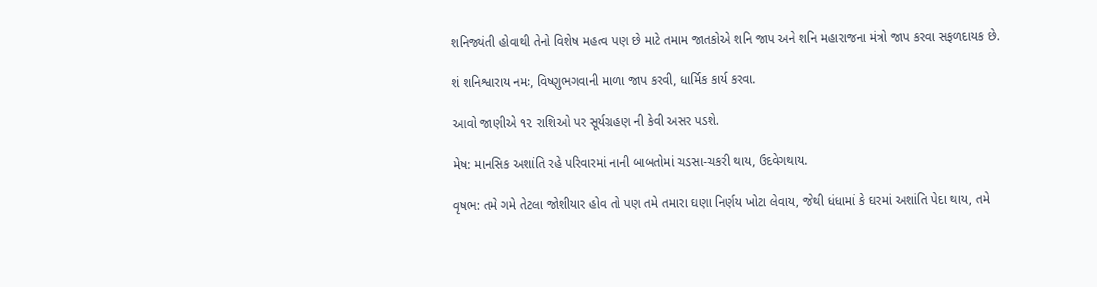શનિજ્યંતી હોવાથી તેનો વિશેષ મહત્વ પણ છે માટે તમામ જાતકોએ શનિ જાપ અને શનિ મહારાજના મંત્રો જાપ કરવા સફળદાયક છે.

શં શનિશ્વારાય નમઃ, વિષ્ણુભગવાની માળા જાપ કરવી, ધાર્મિક કાર્ય કરવા.

આવો જાણીએ ૧૨ રાશિઓ પર સૂર્યગ્રહણ ની કેવી અસર પડશે.

મેષ: માનસિક અશાંતિ રહે પરિવારમાં નાની બાબતોમાં ચડસા-ચકરી થાય, ઉદવેગથાય.

વૃષભ: તમે ગમે તેટલા જોશીયાર હોવ તો પણ તમે તમારા ઘણા નિર્ણય ખોટા લેવાય, જેથી ધંધામાં કે ઘરમાં અશાંતિ પેદા થાય, તમે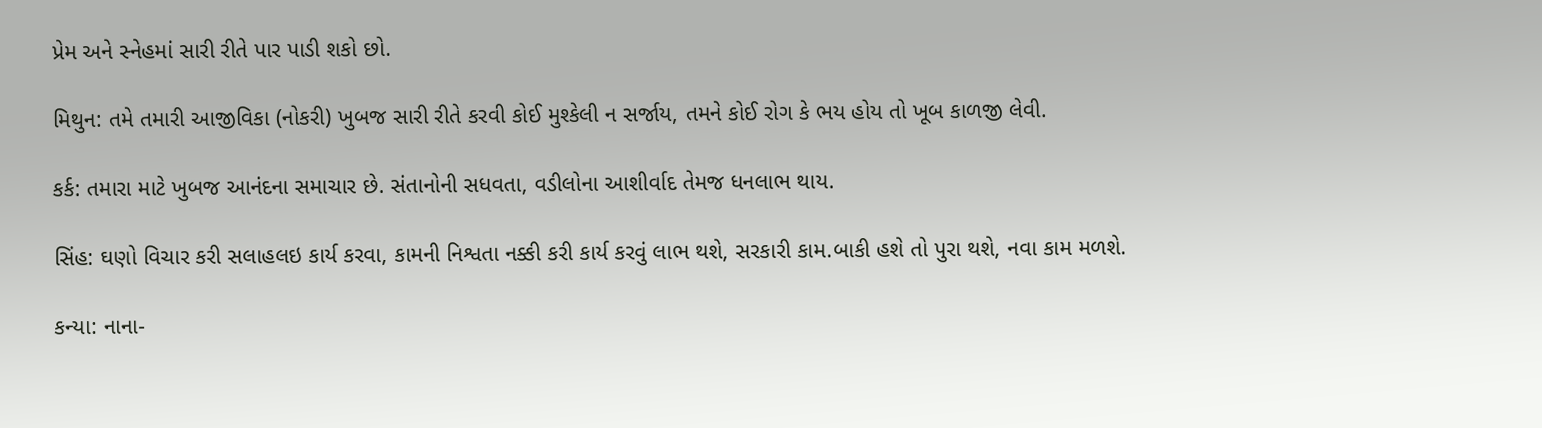પ્રેમ અને સ્નેહમાં સારી રીતે પાર પાડી શકો છો.

મિથુન: તમે તમારી આજીવિકા (નોકરી) ખુબજ સારી રીતે કરવી કોઈ મુશ્કેલી ન સર્જાય, તમને કોઈ રોગ કે ભય હોય તો ખૂબ કાળજી લેવી.

કર્ક: તમારા માટે ખુબજ આનંદના સમાચાર છે. સંતાનોની સધવતા, વડીલોના આશીર્વાદ તેમજ ધનલાભ થાય.

સિંહ: ઘણો વિચાર કરી સલાહલઇ કાર્ય કરવા, કામની નિશ્વતા નક્કી કરી કાર્ય કરવું લાભ થશે, સરકારી કામ.બાકી હશે તો પુરા થશે, નવા કામ મળશે.

કન્યા: નાના-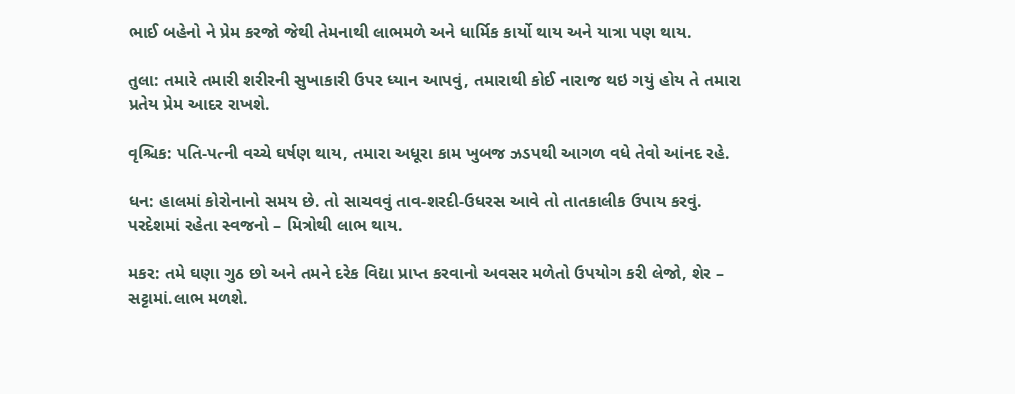ભાઈ બહેનો ને પ્રેમ કરજો જેથી તેમનાથી લાભમળે અને ધાર્મિક કાર્યો થાય અને યાત્રા પણ થાય.

તુલા: તમારે તમારી શરીરની સુખાકારી ઉપર ધ્યાન આપવું, તમારાથી કોઈ નારાજ થઇ ગયું હોય તે તમારા પ્રતેય પ્રેમ આદર રાખશે.

વૃશ્ચિક: પતિ-પત્ની વચ્ચે ઘર્ષણ થાય, તમારા અધૂરા કામ ખુબજ ઝડપથી આગળ વધે તેવો આંનદ રહે.

ધન: હાલમાં કોરોનાનો સમય છે. તો સાચવવું તાવ-શરદી-ઉધરસ આવે તો તાતકાલીક ઉપાય કરવું.
પરદેશમાં રહેતા સ્વજનો – મિત્રોથી લાભ થાય.

મકર: તમે ઘણા ગુઠ છો અને તમને દરેક વિદ્યા પ્રાપ્ત કરવાનો અવસર મળેતો ઉપયોગ કરી લેજો, શેર – સટ્ટામાં.લાભ મળશે.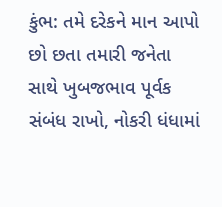કુંભ: તમે દરેકને માન આપો છો છતા તમારી જનેતા સાથે ખુબજભાવ પૂર્વક સંબંધ રાખો, નોકરી ધંધામાં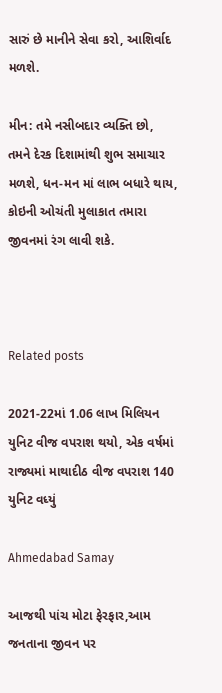સારું છે માનીને સેવા કરો, આશિર્વાદ મળશે.

મીન: તમે નસીબદાર વ્યક્તિ છો, તમને દેરક દિશામાંથી શુભ સમાચાર મળશે, ધન-મન માં લાભ બધારે થાય, કોઇની ઓચંતી મુલાકાત તમારા જીવનમાં રંગ લાવી શકે.



Related posts

2021-22માં 1.06 લાખ મિલિયન યુનિટ વીજ વપરાશ થયો, એક વર્ષમાં રાજ્યમાં માથાદીઠ વીજ વપરાશ 140 યુનિટ વધ્યું

Ahmedabad Samay

આજથી પાંચ મોટા ફેરફાર,આમ જનતાના જીવન પર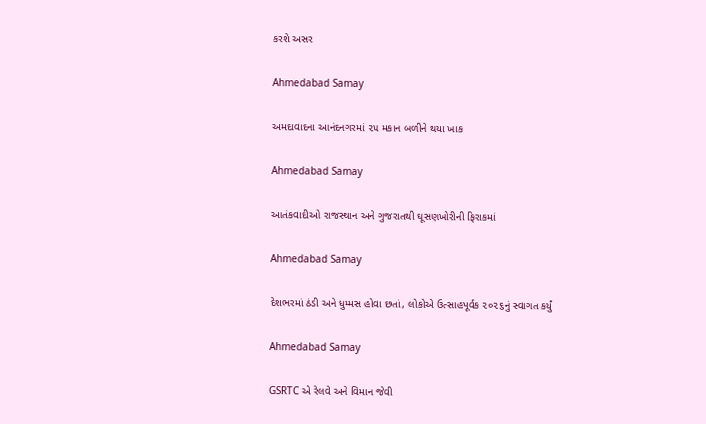કરશે અસર

Ahmedabad Samay

અમદાવાદના આનંદનગરમાં ૨૫ મકાન બળીને થયા ખાક

Ahmedabad Samay

આતંકવાદીઓ રાજસ્થાન અને ગુજરાતથી ઘૂસણખોરીની ફિરાકમાં

Ahmedabad Samay

દેશભરમાં ઠંડી અને ધુમ્‍મસ હોવા છતાં, લોકોએ ઉત્‍સાહપૂર્વક ૨૦૨૬નું સ્‍વાગત કર્યું

Ahmedabad Samay

GSRTC એ રેલવે અને વિમાન જેવી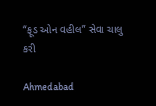“ફૂડ ઓન વહીલ” સેવા ચાલુ કરી

Ahmedabad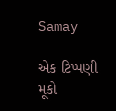Samay

એક ટિપ્પણી મૂકો